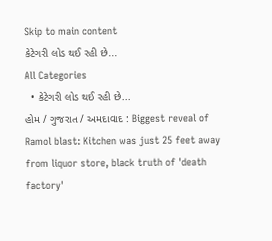Skip to main content
કેટેગરી લોડ થઈ રહી છે...
All Categories
  • કેટેગરી લોડ થઈ રહી છે...
હોમ / ગુજરાત / અમદાવાદ : Biggest reveal of Ramol blast: Kitchen was just 25 feet away from liquor store, black truth of 'death factory'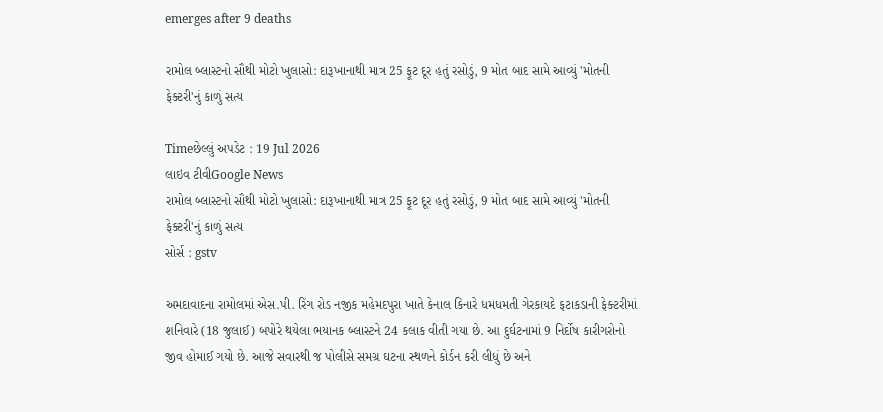emerges after 9 deaths

રામોલ બ્લાસ્ટનો સૌથી મોટો ખુલાસો: દારૂખાનાથી માત્ર 25 ફૂટ દૂર હતું રસોડું, 9 મોત બાદ સામે આવ્યું 'મોતની ફેક્ટરી'નું કાળું સત્ય

Timeછેલ્લું અપડેટ : 19 Jul 2026
લાઇવ ટીવીGoogle News
રામોલ બ્લાસ્ટનો સૌથી મોટો ખુલાસો: દારૂખાનાથી માત્ર 25 ફૂટ દૂર હતું રસોડું, 9 મોત બાદ સામે આવ્યું 'મોતની ફેક્ટરી'નું કાળું સત્ય
સોર્સ : gstv

અમદાવાદના રામોલમાં એસ.પી. રિંગ રોડ નજીક મહેમદપુરા ખાતે કેનાલ કિનારે ધમધમતી ગેરકાયદે ફટાકડાની ફેક્ટરીમાં શનિવારે (18 જુલાઈ) બપોરે થયેલા ભયાનક બ્લાસ્ટને 24 કલાક વીતી ગયા છે. આ દુર્ઘટનામાં 9 નિર્દોષ કારીગરોનો જીવ હોમાઈ ગયો છે. આજે સવારથી જ પોલીસે સમગ્ર ઘટના સ્થળને કોર્ડન કરી લીધું છે અને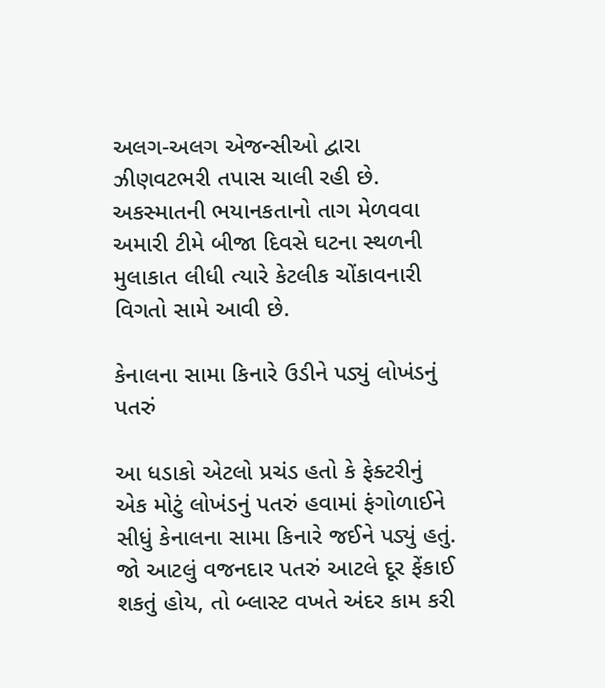અલગ-અલગ એજન્સીઓ દ્વારા ઝીણવટભરી તપાસ ચાલી રહી છે. અકસ્માતની ભયાનકતાનો તાગ મેળવવા અમારી ટીમે બીજા દિવસે ઘટના સ્થળની મુલાકાત લીધી ત્યારે કેટલીક ચોંકાવનારી વિગતો સામે આવી છે.

કેનાલના સામા કિનારે ઉડીને પડ્યું લોખંડનું પતરું

આ ધડાકો એટલો પ્રચંડ હતો કે ફેક્ટરીનું એક મોટું લોખંડનું પતરું હવામાં ફંગોળાઈને સીધું કેનાલના સામા કિનારે જઈને પડ્યું હતું. જો આટલું વજનદાર પતરું આટલે દૂર ફેંકાઈ શકતું હોય, તો બ્લાસ્ટ વખતે અંદર કામ કરી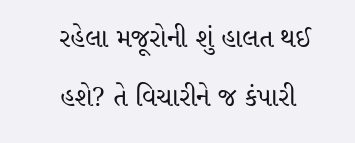રહેલા મજૂરોની શું હાલત થઈ હશે? તે વિચારીને જ કંપારી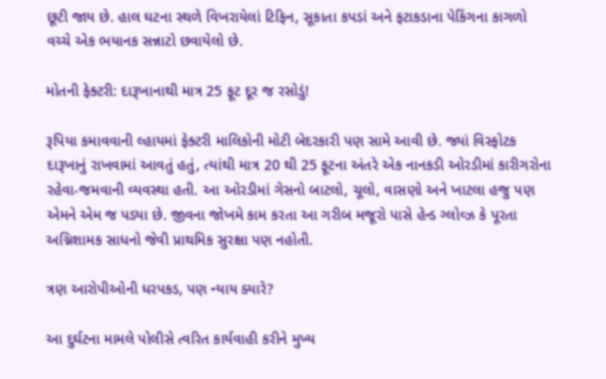છૂટી જાય છે. હાલ ઘટના સ્થળે વિખરાયેલાં ટિફિન, સૂકાતા કપડાં અને ફટાકડાના પેકિંગના કાગળો વચ્ચે એક ભયાનક સન્નાટો છવાયેલો છે.

મોતની ફેક્ટરી: દારૂખાનાથી માત્ર 25 ફૂટ દૂર જ રસોડું!

રૂપિયા કમાવવાની લ્હાયમાં ફેક્ટરી માલિકોની મોટી બેદરકારી પણ સામે આવી છે. જ્યાં વિસ્ફોટક દારૂખાનું રાખવામાં આવતું હતું, ત્યાંથી માત્ર 20 થી 25 ફૂટના અંતરે એક નાનકડી ઓરડીમાં કારીગરોના રહેવા-જમવાની વ્યવસ્થા હતી. આ ઓરડીમાં ગેસનો બાટલો, ચૂલો, વાસણો અને ખાટલા હજુ પણ એમને એમ જ પડ્યા છે. જીવના જોખમે કામ કરતા આ ગરીબ મજૂરો પાસે હેન્ડ ગ્લોવ્ઝ કે પૂરતા અગ્નિશામક સાધનો જેવી પ્રાથમિક સુરક્ષા પણ નહોતી.

ત્રણ આરોપીઓની ધરપકડ, પણ ન્યાય ક્યારે?

આ દુર્ઘટના મામલે પોલીસે ત્વરિત કાર્યવાહી કરીને મુખ્ય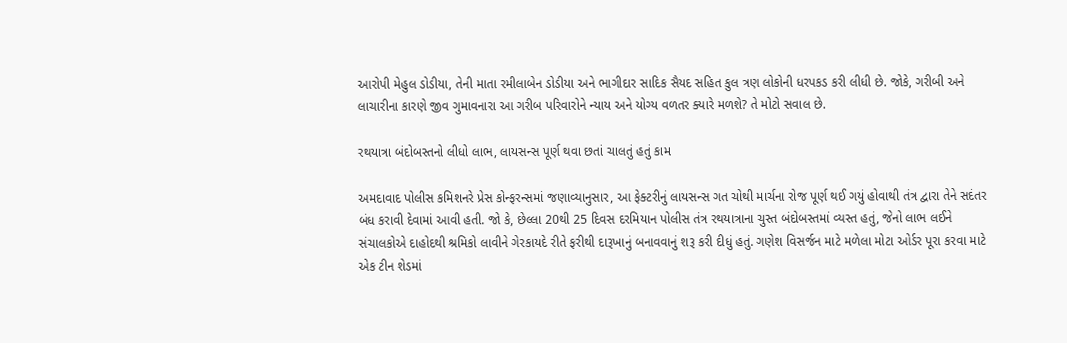આરોપી મેહુલ ડોડીયા, તેની માતા રમીલાબેન ડોડીયા અને ભાગીદાર સાદિક સૈયદ સહિત કુલ ત્રણ લોકોની ધરપકડ કરી લીધી છે. જોકે, ગરીબી અને લાચારીના કારણે જીવ ગુમાવનારા આ ગરીબ પરિવારોને ન્યાય અને યોગ્ય વળતર ક્યારે મળશે? તે મોટો સવાલ છે.

રથયાત્રા બંદોબસ્તનો લીધો લાભ, લાયસન્સ પૂર્ણ થવા છતાં ચાલતું હતું કામ

અમદાવાદ પોલીસ કમિશનરે પ્રેસ કોન્ફરન્સમાં જણાવ્યાનુસાર, આ ફેક્ટરીનું લાયસન્સ ગત ચોથી માર્ચના રોજ પૂર્ણ થઈ ગયું હોવાથી તંત્ર દ્વારા તેને સદંતર બંધ કરાવી દેવામાં આવી હતી. જો કે, છેલ્લા 20થી 25 દિવસ દરમિયાન પોલીસ તંત્ર રથયાત્રાના ચુસ્ત બંદોબસ્તમાં વ્યસ્ત હતું, જેનો લાભ લઈને સંચાલકોએ દાહોદથી શ્રમિકો લાવીને ગેરકાયદે રીતે ફરીથી દારૂખાનું બનાવવાનું શરૂ કરી દીધું હતું. ગણેશ વિસર્જન માટે મળેલા મોટા ઓર્ડર પૂરા કરવા માટે એક ટીન શેડમાં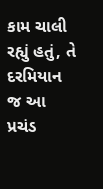કામ ચાલી રહ્યું હતું, તે દરમિયાન જ આ પ્રચંડ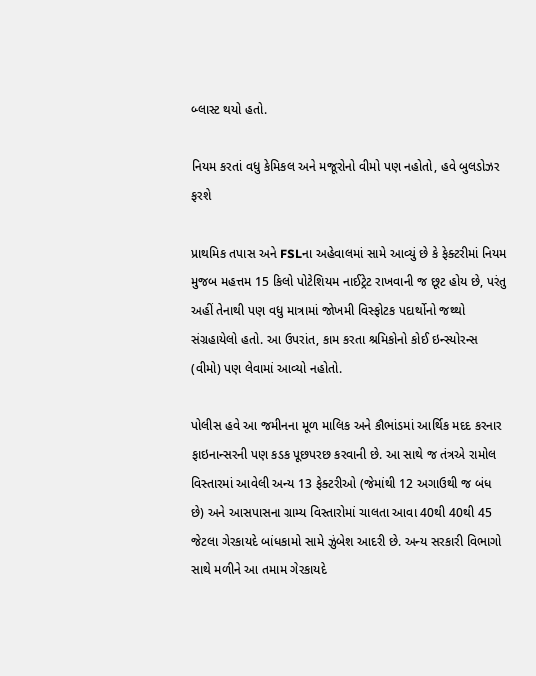બ્લાસ્ટ થયો હતો.

નિયમ કરતાં વધુ કેમિકલ અને મજૂરોનો વીમો પણ નહોતો, હવે બુલડોઝર ફરશે

પ્રાથમિક તપાસ અને FSLના અહેવાલમાં સામે આવ્યું છે કે ફેક્ટરીમાં નિયમ મુજબ મહત્તમ 15 કિલો પોટેશિયમ નાઈટ્રેટ રાખવાની જ છૂટ હોય છે, પરંતુ અહીં તેનાથી પણ વધુ માત્રામાં જોખમી વિસ્ફોટક પદાર્થોનો જથ્થો સંગ્રહાયેલો હતો. આ ઉપરાંત, કામ કરતા શ્રમિકોનો કોઈ ઇન્સ્યોરન્સ (વીમો) પણ લેવામાં આવ્યો નહોતો.

પોલીસ હવે આ જમીનના મૂળ માલિક અને કૌભાંડમાં આર્થિક મદદ કરનાર ફાઇનાન્સરની પણ કડક પૂછપરછ કરવાની છે. આ સાથે જ તંત્રએ રામોલ વિસ્તારમાં આવેલી અન્ય 13 ફેક્ટરીઓ (જેમાંથી 12 અગાઉથી જ બંધ છે) અને આસપાસના ગ્રામ્ય વિસ્તારોમાં ચાલતા આવા 40થી 40થી 45 જેટલા ગેરકાયદે બાંધકામો સામે ઝુંબેશ આદરી છે. અન્ય સરકારી વિભાગો સાથે મળીને આ તમામ ગેરકાયદે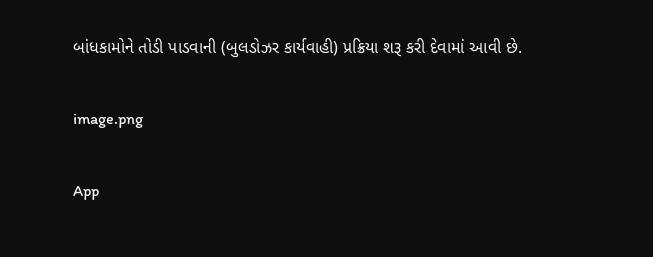બાંધકામોને તોડી પાડવાની (બુલડોઝર કાર્યવાહી) પ્રક્રિયા શરૂ કરી દેવામાં આવી છે.

image.png

App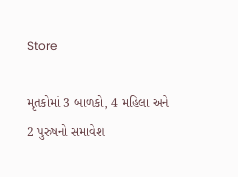Store

મૃતકોમાં 3 બાળકો, 4 મહિલા અને 2 પુરુષનો સમાવેશ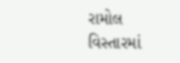રામોલ વિસ્તારમાં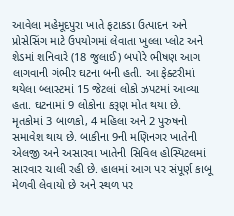આવેલા મહેમૂદપુરા ખાતે ફટાકડા ઉત્પાદન અને પ્રોસેસિંગ માટે ઉપયોગમાં લેવાતા ખુલ્લા પ્લોટ અને શેડમાં શનિવારે (18 જુલાઈ) બપોરે ભીષણ આગ લાગવાની ગંભીર ઘટના બની હતી. આ ફેક્ટરીમાં થયેલા બ્લાસ્ટમાં 15 જેટલાં લોકો ઝપટમાં આવ્યા હતા. ઘટનામાં 9 લોકોના કરૂણ મોત થયા છે. મૃતકોમાં 3 બાળકો, 4 મહિલા અને 2 પુરુષનો સમાવેશ થાય છે. બાકીના 9ની મણિનગર ખાતેની એલજી અને અસારવા ખાતેની સિવિલ હોસ્પિટલમાં સારવાર ચાલી રહી છે. હાલમાં આગ પર સંપૂર્ણ કાબૂ મેળવી લેવાયો છે અને સ્થળ પર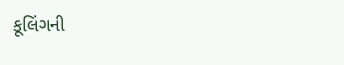કૂલિંગની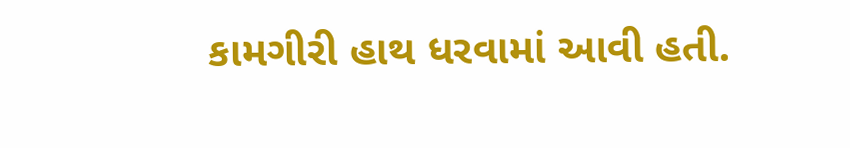કામગીરી હાથ ધરવામાં આવી હતી.